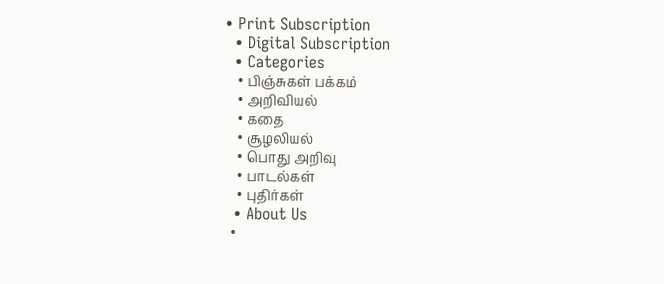• Print Subscription
  • Digital Subscription
  • Categories
    • பிஞ்சுகள் பக்கம்
    • அறிவியல்
    • கதை
    • சூழலியல்
    • பொது அறிவு
    • பாடல்கள்
    • புதிர்கள்
  • About Us
  •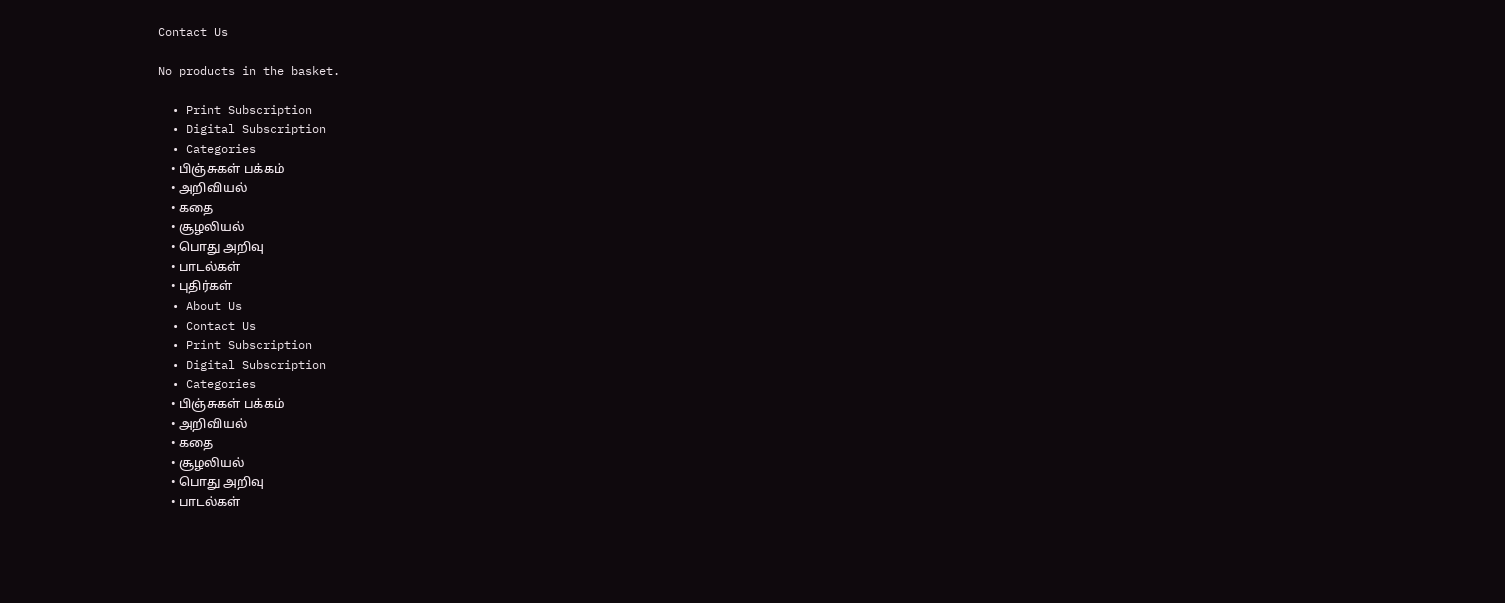Contact Us

No products in the basket.

  • Print Subscription
  • Digital Subscription
  • Categories
    • பிஞ்சுகள் பக்கம்
    • அறிவியல்
    • கதை
    • சூழலியல்
    • பொது அறிவு
    • பாடல்கள்
    • புதிர்கள்
  • About Us
  • Contact Us
  • Print Subscription
  • Digital Subscription
  • Categories
    • பிஞ்சுகள் பக்கம்
    • அறிவியல்
    • கதை
    • சூழலியல்
    • பொது அறிவு
    • பாடல்கள்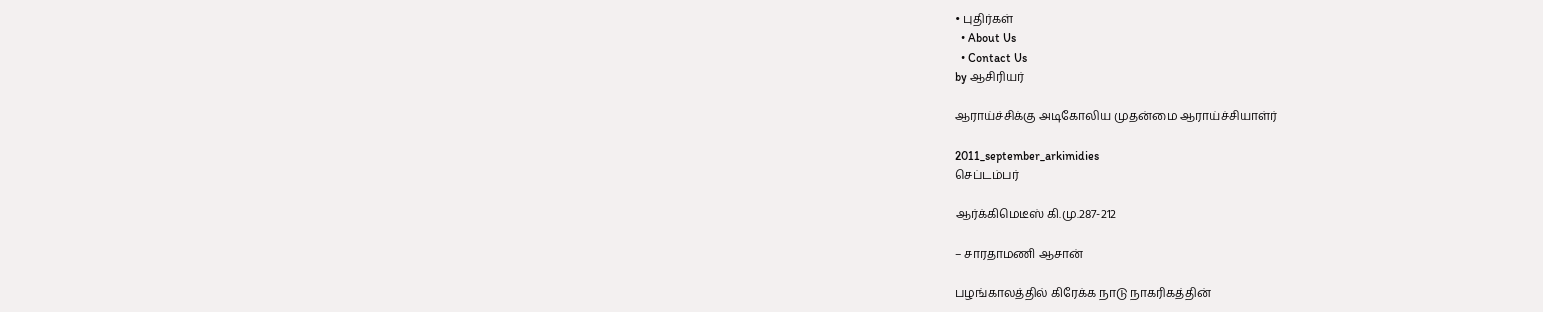• புதிர்கள்
  • About Us
  • Contact Us
by ஆசிரியர்

ஆராய்ச்சிக்கு அடிகோலிய முதன்மை ஆராய்ச்சியாள்ர்

2011_september_arkimidies
செப்டம்பர்

ஆர்க்கிமெடீஸ் கி.மு.287-212

– சாரதாமணி ஆசான்

பழங்காலத்தில் கிரேக்க நாடு நாகரிகத்தின்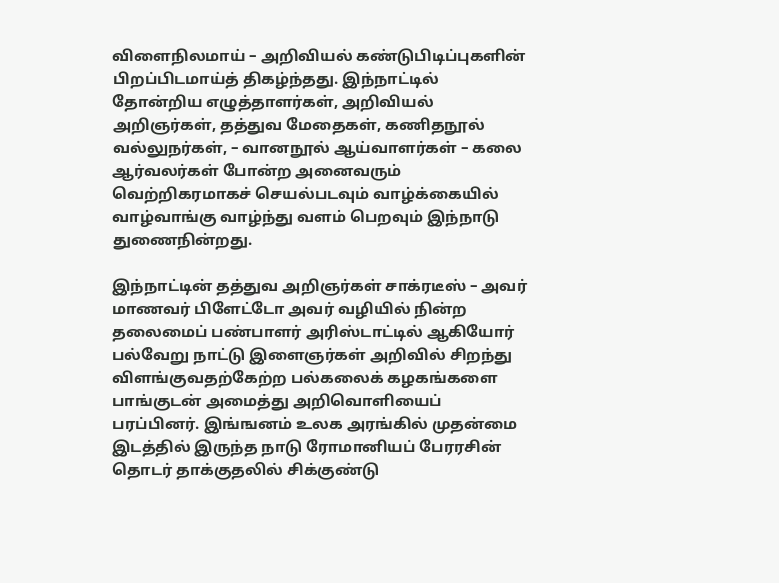விளைநிலமாய் – அறிவியல் கண்டுபிடிப்புகளின் பிறப்பிடமாய்த் திகழ்ந்தது. இந்நாட்டில் தோன்றிய எழுத்தாளர்கள், அறிவியல் அறிஞர்கள், தத்துவ மேதைகள், கணிதநூல் வல்லுநர்கள், – வானநூல் ஆய்வாளர்கள் – கலை ஆர்வலர்கள் போன்ற அனைவரும் வெற்றிகரமாகச் செயல்படவும் வாழ்க்கையில் வாழ்வாங்கு வாழ்ந்து வளம் பெறவும் இந்நாடு துணைநின்றது.

இந்நாட்டின் தத்துவ அறிஞர்கள் சாக்ரடீஸ் – அவர் மாணவர் பிளேட்டோ அவர் வழியில் நின்ற தலைமைப் பண்பாளர் அரிஸ்டாட்டில் ஆகியோர் பல்வேறு நாட்டு இளைஞர்கள் அறிவில் சிறந்து விளங்குவதற்கேற்ற பல்கலைக் கழகங்களை பாங்குடன் அமைத்து அறிவொளியைப் பரப்பினர். இங்ஙனம் உலக அரங்கில் முதன்மை இடத்தில் இருந்த நாடு ரோமானியப் பேரரசின் தொடர் தாக்குதலில் சிக்குண்டு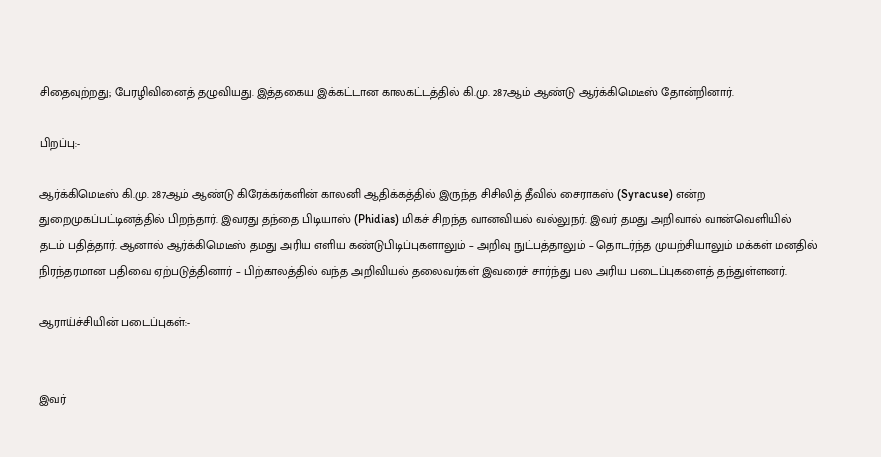சிதைவுற்றது; பேரழிவினைத் தழுவியது. இத்தகைய இக்கட்டான காலகட்டத்தில் கி.மு. 287ஆம் ஆண்டு ஆர்க்கிமெடீஸ் தோன்றினார்.

பிறப்பு:-

ஆர்க்கிமெடீஸ் கி.மு. 287ஆம் ஆண்டு கிரேக்கர்களின் காலனி ஆதிக்கத்தில் இருந்த சிசிலித் தீவில் சைராகஸ் (Syracuse) என்ற துறைமுகப்பட்டினத்தில் பிறந்தார். இவரது தந்தை பிடியாஸ் (Phidias) மிகச் சிறந்த வானவியல் வல்லுநர். இவர் தமது அறிவால் வான்வெளியில் தடம் பதித்தார். ஆனால் ஆர்க்கிமெடீஸ் தமது அரிய எளிய கண்டுபிடிப்புகளாலும் – அறிவு நுட்பத்தாலும் – தொடர்ந்த முயற்சியாலும் மக்கள் மனதில் நிரந்தரமான பதிவை ஏற்படுத்தினார் – பிற்காலத்தில் வந்த அறிவியல் தலைவர்கள் இவரைச் சார்ந்து பல அரிய படைப்புகளைத் தந்துள்ளனர்.

ஆராய்ச்சியின் படைப்புகள்:-


இவர்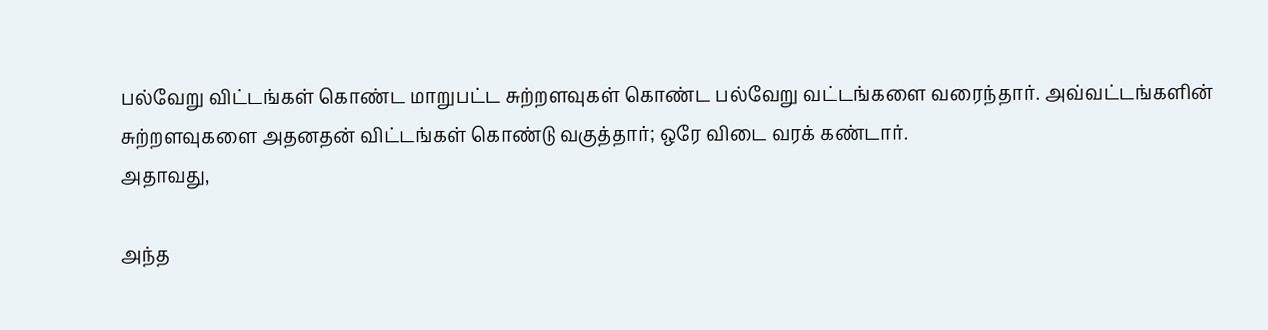பல்வேறு விட்டங்கள் கொண்ட மாறுபட்ட சுற்றளவுகள் கொண்ட பல்வேறு வட்டங்களை வரைந்தார். அவ்வட்டங்களின் சுற்றளவுகளை அதனதன் விட்டங்கள் கொண்டு வகுத்தார்; ஒரே விடை வரக் கண்டார்.
அதாவது,

அந்த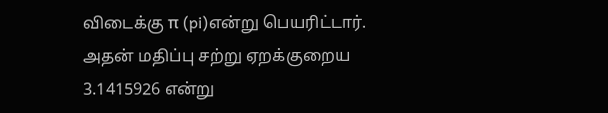விடைக்கு π (pi)என்று பெயரிட்டார். அதன் மதிப்பு சற்று ஏறக்குறைய 3.1415926 என்று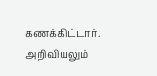கணக்கிட்டார். அறிவியலும்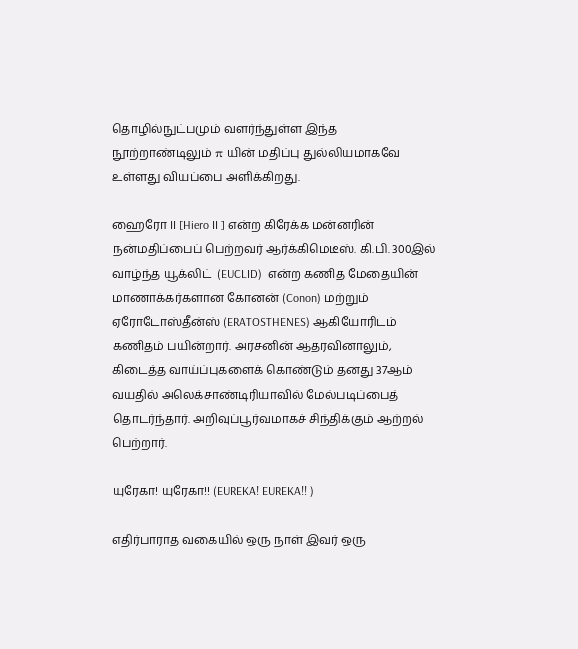தொழில்நுட்பமும் வளர்ந்துள்ள இந்த நூற்றாண்டிலும் π யின் மதிப்பு துல்லியமாகவே உள்ளது வியப்பை அளிக்கிறது.

ஹைரோ II [Hiero II ] என்ற கிரேக்க மன்னரின் நன்மதிப்பைப் பெற்றவர் ஆர்க்கிமெடீஸ். கி.பி. 300இல் வாழ்ந்த யூக்லிட்  (EUCLID)  என்ற கணித மேதையின் மாணாக்கர்களான கோனன் (Conon) மற்றும் ஏரோடோஸ்தீன்ஸ் (ERATOSTHENES) ஆகியோரிடம் கணிதம் பயின்றார். அரசனின் ஆதரவினாலும், கிடைத்த வாய்ப்புகளைக் கொண்டும் தனது 37ஆம் வயதில் அலெக்சாண்டிரியாவில் மேல்படிப்பைத் தொடர்ந்தார். அறிவுப்பூர்வமாகச் சிந்திக்கும் ஆற்றல் பெற்றார்.

யுரேகா! யுரேகா!! (EUREKA! EUREKA!! )

எதிர்பாராத வகையில் ஒரு நாள் இவர் ஒரு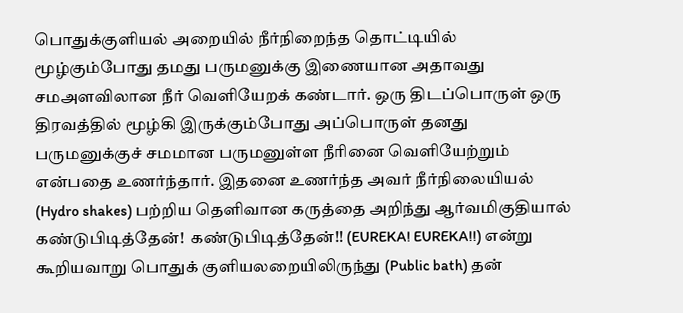பொதுக்குளியல் அறையில் நீர்நிறைந்த தொட்டியில் மூழ்கும்போது தமது பருமனுக்கு இணையான அதாவது சமஅளவிலான நீர் வெளியேறக் கண்டார். ஒரு திடப்பொருள் ஒரு திரவத்தில் மூழ்கி இருக்கும்போது அப்பொருள் தனது பருமனுக்குச் சமமான பருமனுள்ள நீரினை வெளியேற்றும் என்பதை உணர்ந்தார். இதனை உணர்ந்த அவர் நீர்நிலையியல் (Hydro shakes) பற்றிய தெளிவான கருத்தை அறிந்து ஆர்வமிகுதியால் கண்டுபிடித்தேன்!  கண்டுபிடித்தேன்!! (EUREKA! EUREKA!!) என்று கூறியவாறு பொதுக் குளியலறையிலிருந்து (Public bath) தன்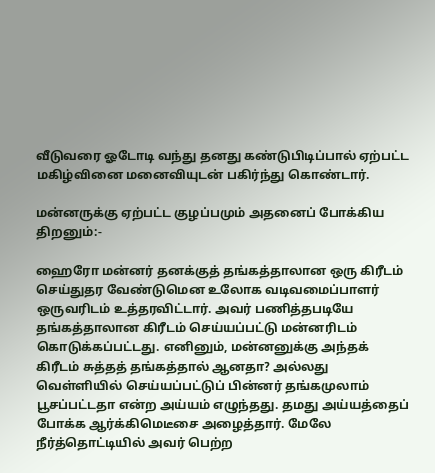வீடுவரை ஓடோடி வந்து தனது கண்டுபிடிப்பால் ஏற்பட்ட மகிழ்வினை மனைவியுடன் பகிர்ந்து கொண்டார்.

மன்னருக்கு ஏற்பட்ட குழப்பமும் அதனைப் போக்கிய திறனும்:-

ஹைரோ மன்னர் தனக்குத் தங்கத்தாலான ஒரு கிரீடம் செய்துதர வேண்டுமென உலோக வடிவமைப்பாளர் ஒருவரிடம் உத்தரவிட்டார். அவர் பணித்தபடியே தங்கத்தாலான கிரீடம் செய்யப்பட்டு மன்னரிடம் கொடுக்கப்பட்டது. எனினும், மன்னனுக்கு அந்தக் கிரீடம் சுத்தத் தங்கத்தால் ஆனதா? அல்லது வெள்ளியில் செய்யப்பட்டுப் பின்னர் தங்கமுலாம் பூசப்பட்டதா என்ற அய்யம் எழுந்தது. தமது அய்யத்தைப் போக்க ஆர்க்கிமெடீசை அழைத்தார். மேலே நீர்த்தொட்டியில் அவர் பெற்ற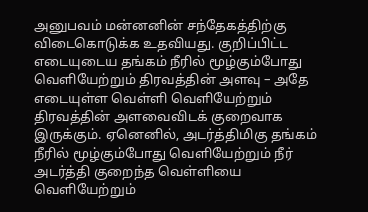அனுபவம் மன்னனின் சந்தேகத்திற்கு விடைகொடுக்க உதவியது. குறிப்பிட்ட எடையுடைய தங்கம் நீரில் மூழ்கும்போது வெளியேற்றும் திரவத்தின் அளவு – அதே எடையுள்ள வெள்ளி வெளியேற்றும் திரவத்தின் அளவைவிடக் குறைவாக இருக்கும். ஏனெனில், அடர்த்திமிகு தங்கம் நீரில் மூழ்கும்போது வெளியேற்றும் நீர் அடர்த்தி குறைந்த வெள்ளியை வெளியேற்றும்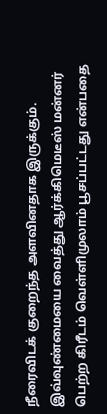நீரைவிடக் குறைந்த அளவினதாக இருக்கும். இவ்வுண்மையை வைத்து ஆர்க்கிமெடீஸ் மன்னர் பெற்ற கிரீடம் வெள்ளிமுலாம் பூசப்பட்டது என்பதை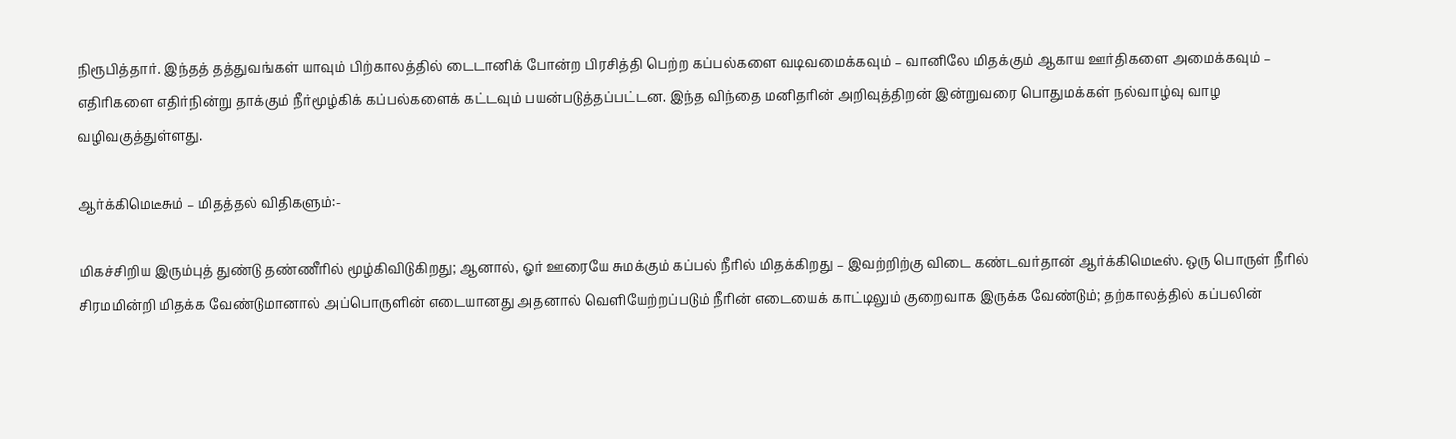நிரூபித்தார். இந்தத் தத்துவங்கள் யாவும் பிற்காலத்தில் டைடானிக் போன்ற பிரசித்தி பெற்ற கப்பல்களை வடிவமைக்கவும் – வானிலே மிதக்கும் ஆகாய ஊர்திகளை அமைக்கவும் – எதிரிகளை எதிர்நின்று தாக்கும் நீர்மூழ்கிக் கப்பல்களைக் கட்டவும் பயன்படுத்தப்பட்டன. இந்த விந்தை மனிதரின் அறிவுத்திறன் இன்றுவரை பொதுமக்கள் நல்வாழ்வு வாழ வழிவகுத்துள்ளது.

ஆர்க்கிமெடீசும் – மிதத்தல் விதிகளும்:-

மிகச்சிறிய இரும்புத் துண்டு தண்ணீரில் மூழ்கிவிடுகிறது; ஆனால், ஓர் ஊரையே சுமக்கும் கப்பல் நீரில் மிதக்கிறது – இவற்றிற்கு விடை கண்டவர்தான் ஆர்க்கிமெடீஸ். ஒரு பொருள் நீரில் சிரமமின்றி மிதக்க வேண்டுமானால் அப்பொருளின் எடையானது அதனால் வெளியேற்றப்படும் நீரின் எடையைக் காட்டிலும் குறைவாக இருக்க வேண்டும்; தற்காலத்தில் கப்பலின்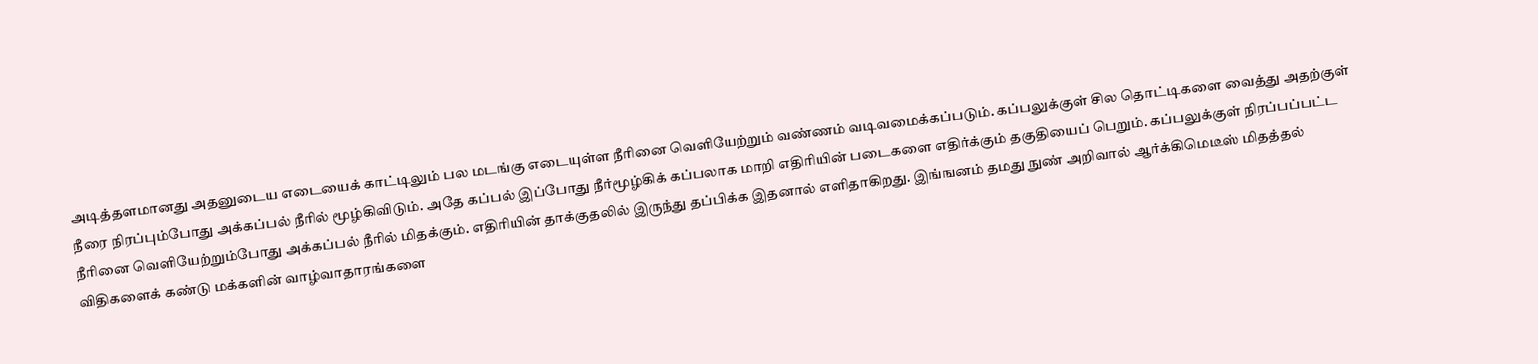அடித்தளமானது அதனுடைய எடையைக் காட்டிலும் பல மடங்கு எடையுள்ள நீரினை வெளியேற்றும் வண்ணம் வடிவமைக்கப்படும். கப்பலுக்குள் சில தொட்டிகளை வைத்து அதற்குள் நீரை நிரப்பும்போது அக்கப்பல் நீரில் மூழ்கிவிடும். அதே கப்பல் இப்போது நீர்மூழ்கிக் கப்பலாக மாறி எதிரியின் படைகளை எதிர்க்கும் தகுதியைப் பெறும். கப்பலுக்குள் நிரப்பப்பட்ட நீரினை வெளியேற்றும்போது அக்கப்பல் நீரில் மிதக்கும். எதிரியின் தாக்குதலில் இருந்து தப்பிக்க இதனால் எளிதாகிறது. இங்ஙனம் தமது நுண் அறிவால் ஆர்க்கிமெடீஸ் மிதத்தல் விதிகளைக் கண்டு மக்களின் வாழ்வாதாரங்களை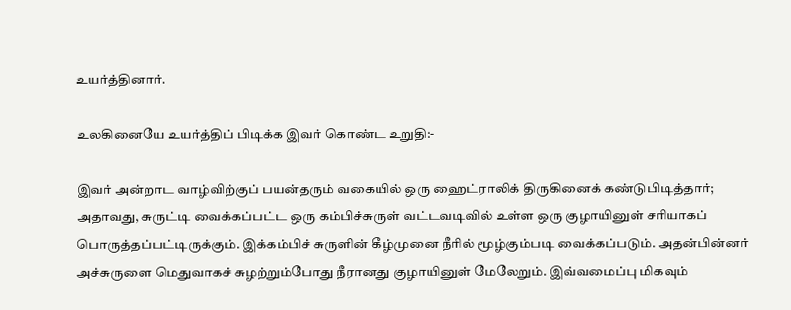உயர்த்தினார்.

உலகினையே உயர்த்திப் பிடிக்க இவர் கொண்ட உறுதி:-

இவர் அன்றாட வாழ்விற்குப் பயன்தரும் வகையில் ஒரு ஹைட்ராலிக் திருகினைக் கண்டுபிடித்தார்; அதாவது, சுருட்டி வைக்கப்பட்ட ஒரு கம்பிச்சுருள் வட்டவடிவில் உள்ள ஒரு குழாயினுள் சரியாகப் பொருத்தப்பட்டிருக்கும். இக்கம்பிச் சுருளின் கீழ்முனை நீரில் மூழ்கும்படி வைக்கப்படும். அதன்பின்னர் அச்சுருளை மெதுவாகச் சுழற்றும்போது நீரானது குழாயினுள் மேலேறும். இவ்வமைப்பு மிகவும்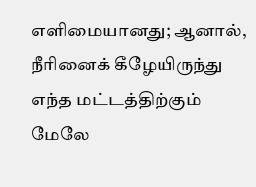எளிமையானது; ஆனால், நீரினைக் கீழேயிருந்து எந்த மட்டத்திற்கும் மேலே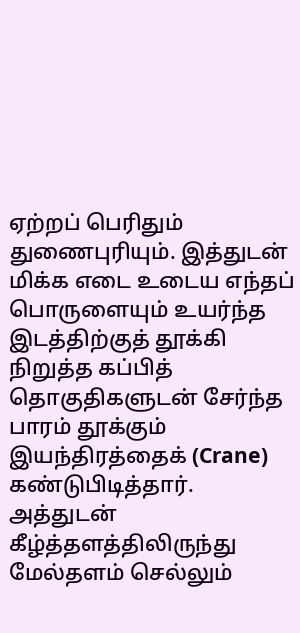ஏற்றப் பெரிதும் துணைபுரியும். இத்துடன் மிக்க எடை உடைய எந்தப் பொருளையும் உயர்ந்த இடத்திற்குத் தூக்கி நிறுத்த கப்பித் தொகுதிகளுடன் சேர்ந்த பாரம் தூக்கும் இயந்திரத்தைக் (Crane) கண்டுபிடித்தார். அத்துடன் கீழ்த்தளத்திலிருந்து மேல்தளம் செல்லும்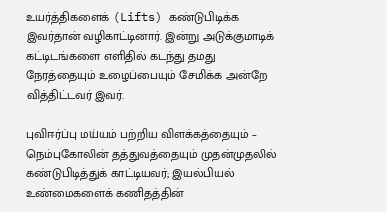உயர்த்திகளைக் (Lifts) கண்டுபிடிக்க இவர்தான் வழிகாட்டினார். இன்று அடுக்குமாடிக் கட்டிடங்களை எளிதில் கடந்து தமது நேரத்தையும் உழைப்பையும் சேமிக்க அன்றே வித்திட்டவர் இவர்.

புவிஈர்ப்பு மய்யம் பற்றிய விளக்கத்தையும் – நெம்புகோலின் தத்துவத்தையும் முதன்முதலில் கண்டுபிடித்துக் காட்டியவர்; இயல்பியல் உண்மைகளைக் கணிதத்தின்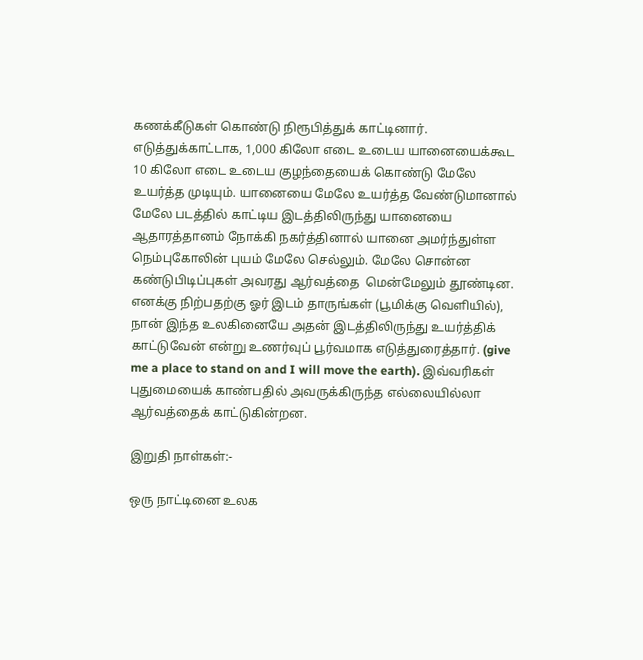கணக்கீடுகள் கொண்டு நிரூபித்துக் காட்டினார். எடுத்துக்காட்டாக, 1,000 கிலோ எடை உடைய யானையைக்கூட 10 கிலோ எடை உடைய குழந்தையைக் கொண்டு மேலே உயர்த்த முடியும். யானையை மேலே உயர்த்த வேண்டுமானால் மேலே படத்தில் காட்டிய இடத்திலிருந்து யானையை ஆதாரத்தானம் நோக்கி நகர்த்தினால் யானை அமர்ந்துள்ள நெம்புகோலின் புயம் மேலே செல்லும். மேலே சொன்ன கண்டுபிடிப்புகள் அவரது ஆர்வத்தை  மென்மேலும் தூண்டின. எனக்கு நிற்பதற்கு ஓர் இடம் தாருங்கள் (பூமிக்கு வெளியில்), நான் இந்த உலகினையே அதன் இடத்திலிருந்து உயர்த்திக் காட்டுவேன் என்று உணர்வுப் பூர்வமாக எடுத்துரைத்தார். (give me a place to stand on and I will move the earth). இவ்வரிகள் புதுமையைக் காண்பதில் அவருக்கிருந்த எல்லையில்லா ஆர்வத்தைக் காட்டுகின்றன.

இறுதி நாள்கள்:-

ஒரு நாட்டினை உலக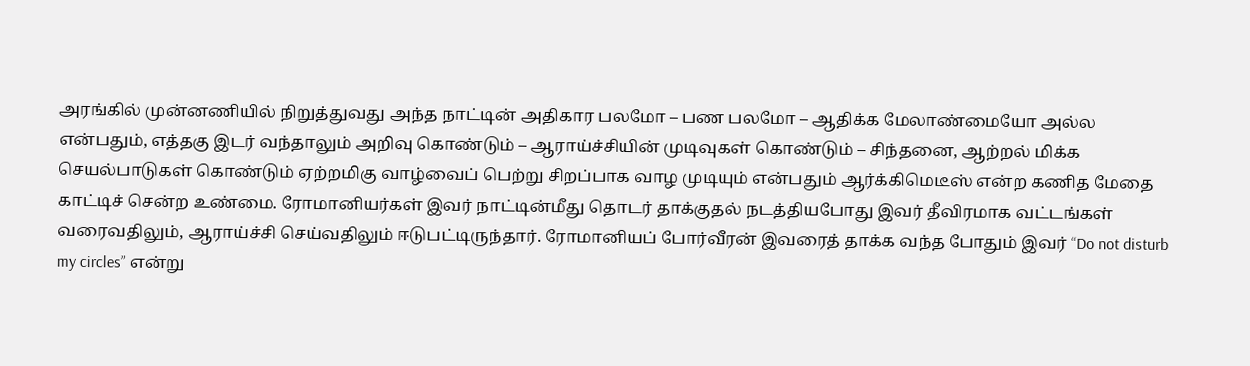அரங்கில் முன்னணியில் நிறுத்துவது அந்த நாட்டின் அதிகார பலமோ – பண பலமோ – ஆதிக்க மேலாண்மையோ அல்ல என்பதும், எத்தகு இடர் வந்தாலும் அறிவு கொண்டும் – ஆராய்ச்சியின் முடிவுகள் கொண்டும் – சிந்தனை, ஆற்றல் மிக்க செயல்பாடுகள் கொண்டும் ஏற்றமிகு வாழ்வைப் பெற்று சிறப்பாக வாழ முடியும் என்பதும் ஆர்க்கிமெடீஸ் என்ற கணித மேதை காட்டிச் சென்ற உண்மை. ரோமானியர்கள் இவர் நாட்டின்மீது தொடர் தாக்குதல் நடத்தியபோது இவர் தீவிரமாக வட்டங்கள் வரைவதிலும், ஆராய்ச்சி செய்வதிலும் ஈடுபட்டிருந்தார். ரோமானியப் போர்வீரன் இவரைத் தாக்க வந்த போதும் இவர் “Do not disturb my circles” என்று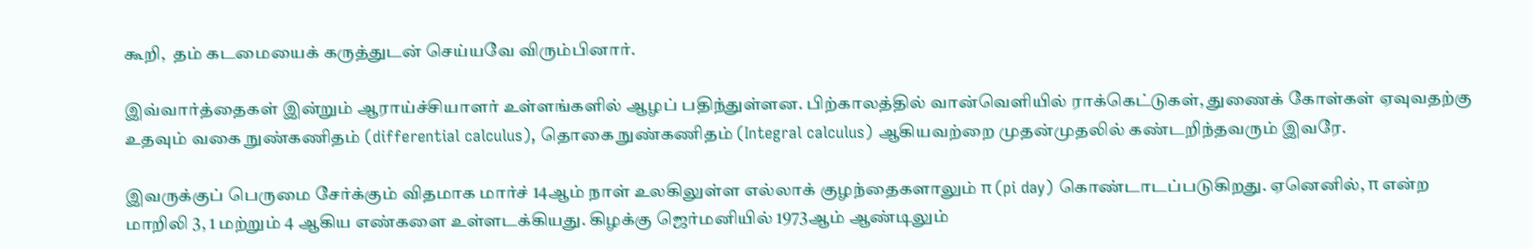கூறி,  தம் கடமையைக் கருத்துடன் செய்யவே விரும்பினார்.

இவ்வார்த்தைகள் இன்றும் ஆராய்ச்சியாளர் உள்ளங்களில் ஆழப் பதிந்துள்ளன. பிற்காலத்தில் வான்வெளியில் ராக்கெட்டுகள், துணைக் கோள்கள் ஏவுவதற்கு உதவும் வகை நுண்கணிதம் (differential calculus), தொகை நுண்கணிதம் (Integral calculus) ஆகியவற்றை முதன்முதலில் கண்டறிந்தவரும் இவரே.

இவருக்குப் பெருமை சேர்க்கும் விதமாக மார்ச் 14ஆம் நாள் உலகிலுள்ள எல்லாக் குழந்தைகளாலும் π (pi day) கொண்டாடப்படுகிறது. ஏனெனில், π என்ற மாறிலி 3, 1 மற்றும் 4 ஆகிய எண்களை உள்ளடக்கியது. கிழக்கு ஜெர்மனியில் 1973ஆம் ஆண்டிலும்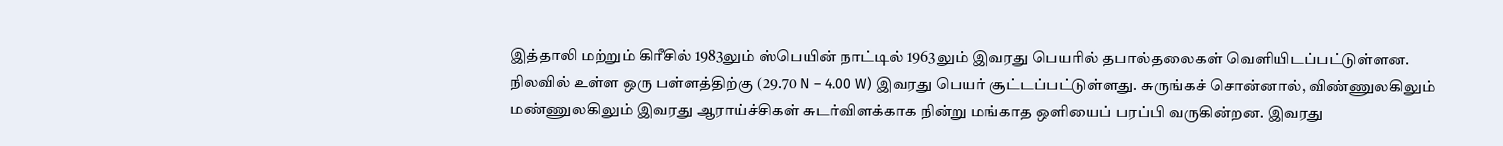இத்தாலி மற்றும் கிரீசில் 1983லும் ஸ்பெயின் நாட்டில் 1963லும் இவரது பெயரில் தபால்தலைகள் வெளியிடப்பட்டுள்ளன. நிலவில் உள்ள ஒரு பள்ளத்திற்கு (29.70 N – 4.00 W) இவரது பெயர் சூட்டப்பட்டுள்ளது. சுருங்கச் சொன்னால், விண்ணுலகிலும் மண்ணுலகிலும் இவரது ஆராய்ச்சிகள் சுடர்விளக்காக நின்று மங்காத ஒளியைப் பரப்பி வருகின்றன. இவரது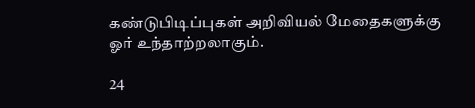கண்டுபிடிப்புகள் அறிவியல் மேதைகளுக்கு ஓர் உந்தாற்றலாகும்.

24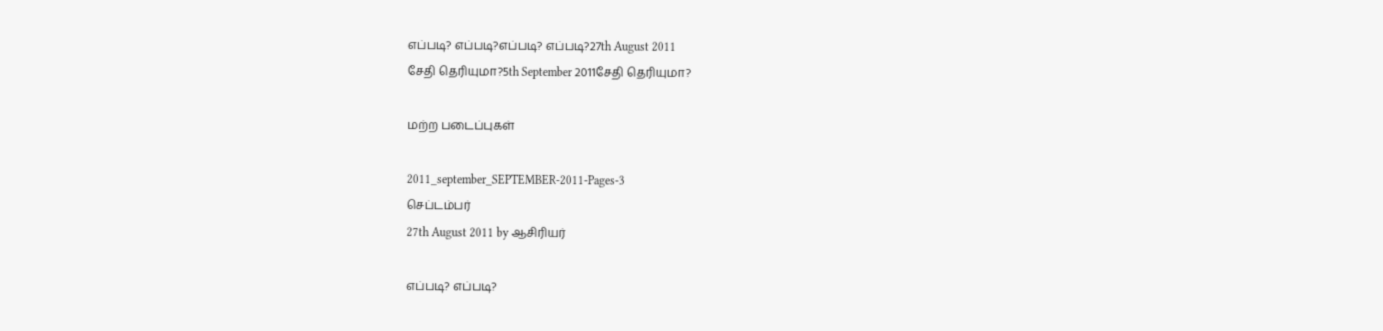எப்படி? எப்படி?எப்படி? எப்படி?27th August 2011
சேதி தெரியுமா?5th September 2011சேதி தெரியுமா?

மற்ற படைப்புகள்

2011_september_SEPTEMBER-2011-Pages-3
செப்டம்பர்
27th August 2011 by ஆசிரியர்

எப்படி? எப்படி?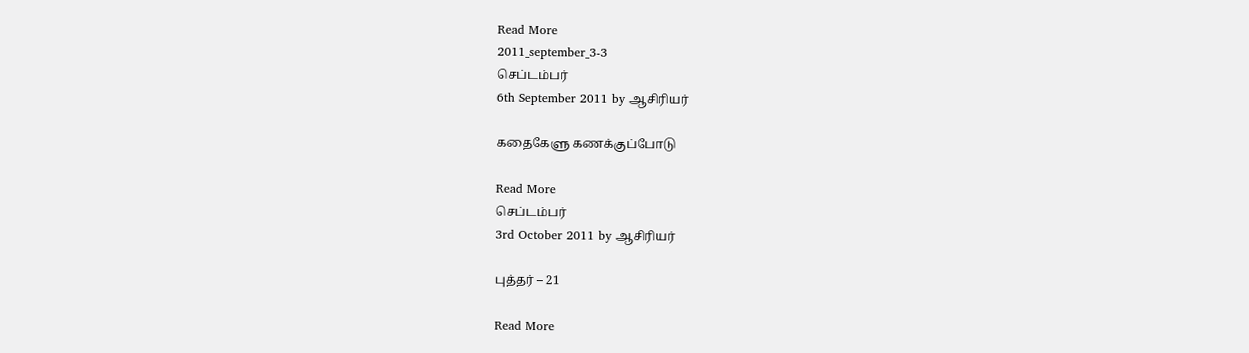Read More
2011_september_3-3
செப்டம்பர்
6th September 2011 by ஆசிரியர்

கதைகேளு கணக்குப்போடு

Read More
செப்டம்பர்
3rd October 2011 by ஆசிரியர்

புத்தர் – 21

Read More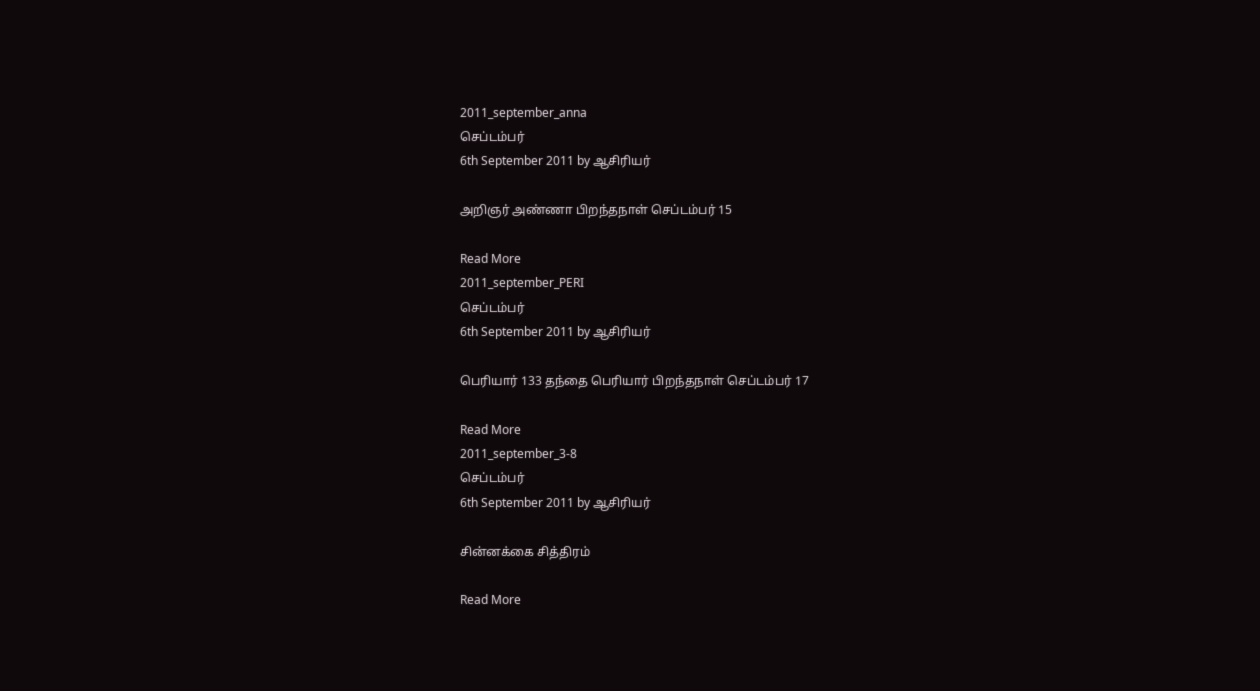2011_september_anna
செப்டம்பர்
6th September 2011 by ஆசிரியர்

அறிஞர் அண்ணா பிறந்தநாள் செப்டம்பர் 15

Read More
2011_september_PERI
செப்டம்பர்
6th September 2011 by ஆசிரியர்

பெரியார் 133 தந்தை பெரியார் பிறந்தநாள் செப்டம்பர் 17

Read More
2011_september_3-8
செப்டம்பர்
6th September 2011 by ஆசிரியர்

சின்னக்கை சித்திரம்

Read More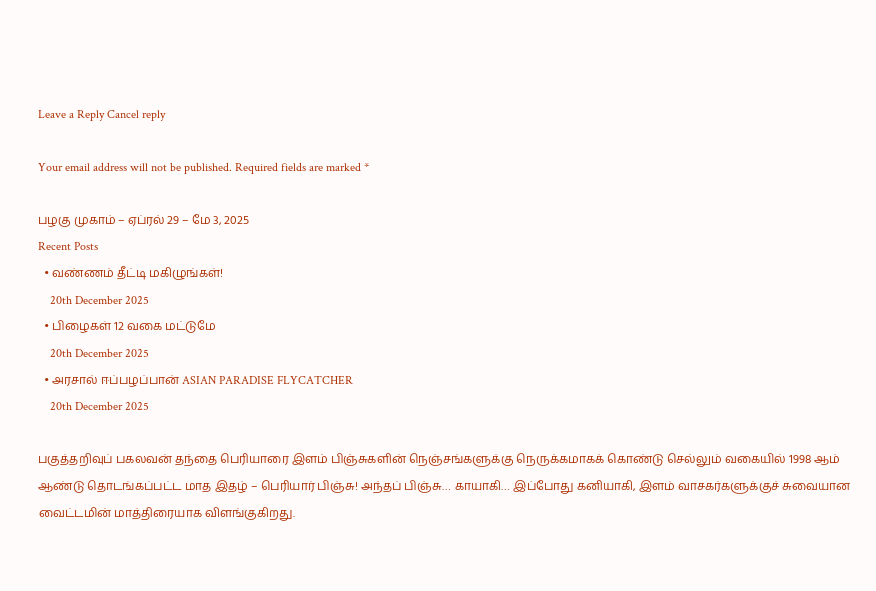Leave a Reply Cancel reply

Your email address will not be published. Required fields are marked *

பழகு முகாம் – ஏப்ரல் 29 – மே 3, 2025
Recent Posts
  • வண்ணம் தீட்டி மகிழுங்கள்!
    20th December 2025
  • பிழைகள் 12 வகை மட்டுமே
    20th December 2025
  • அரசால் ஈப்பழப்பான் ASIAN PARADISE FLYCATCHER
    20th December 2025

பகுத்தறிவுப் பகலவன் தந்தை பெரியாரை இளம் பிஞ்சுகளின் நெஞ்சங்களுக்கு நெருக்கமாகக் கொண்டு செல்லும் வகையில் 1998 ஆம் ஆண்டு தொடங்கப்பட்ட மாத இதழ் – பெரியார் பிஞ்சு! அந்தப் பிஞ்சு… காயாகி… இப்போது கனியாகி, இளம் வாசகர்களுக்குச் சுவையான வைட்டமின் மாத்திரையாக விளங்குகிறது.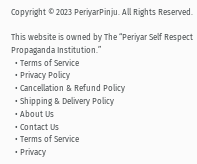Copyright © 2023 PeriyarPinju. All Rights Reserved.

This website is owned by The “Periyar Self Respect Propaganda Institution.”
  • Terms of Service
  • Privacy Policy
  • Cancellation & Refund Policy
  • Shipping & Delivery Policy
  • About Us
  • Contact Us
  • Terms of Service
  • Privacy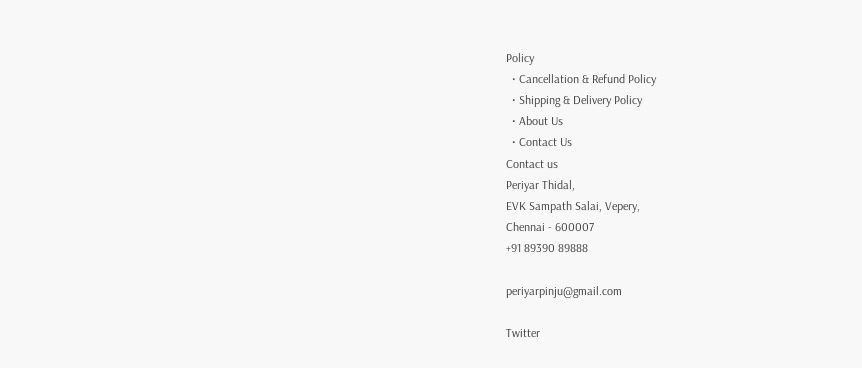Policy
  • Cancellation & Refund Policy
  • Shipping & Delivery Policy
  • About Us
  • Contact Us
Contact us
Periyar Thidal,
EVK Sampath Salai, Vepery,
Chennai - 600007
+91 89390 89888

periyarpinju@gmail.com

Twitter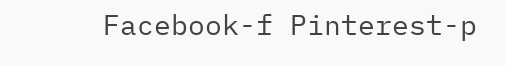Facebook-f Pinterest-p